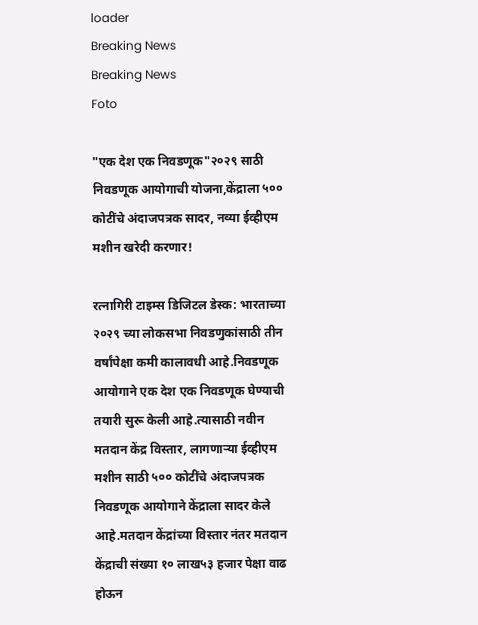loader
Breaking News
Breaking News
Foto

"एक देश एक निवडणूक"२०२९ साठी निवडणूक आयोगाची योजना,केंद्राला ५०० कोटींचे अंदाजपत्रक सादर, नव्या ईव्हीएम मशीन खरेदी करणार!

रत्नागिरी टाइम्स डिजिटल डेस्क: भारताच्या २०२९ च्या लोकसभा निवडणुकांसाठी तीन वर्षांपेक्षा कमी कालावधी आहे.निवडणूक आयोगाने एक देश एक निवडणूक घेण्याची तयारी सुरू केली आहे.त्यासाठी नवीन मतदान केंद्र विस्तार, लागणाऱ्या ईव्हीएम मशीन साठी ५०० कोटींचे अंदाजपत्रक निवडणूक आयोगाने केंद्राला सादर केले आहे.मतदान केंद्रांच्या विस्तार नंतर मतदान केंद्राची संख्या १० लाख५३ हजार पेक्षा वाढ होऊन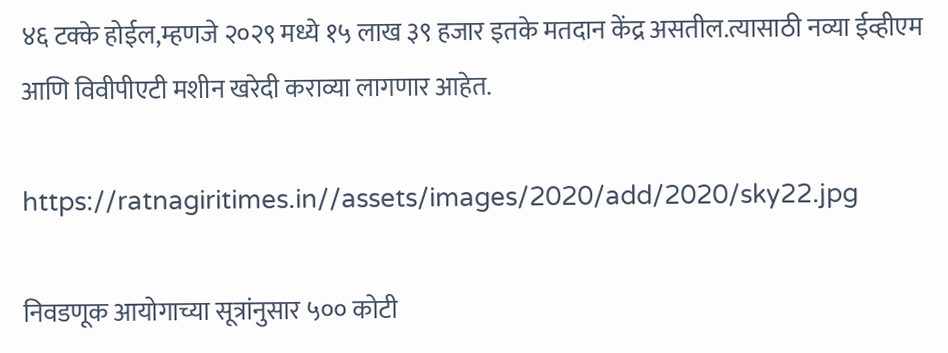४६ टक्के होईल,म्हणजे २०२९ मध्ये १५ लाख ३९ हजार इतके मतदान केंद्र असतील.त्यासाठी नव्या ईव्हीएम आणि विवीपीएटी मशीन खरेदी कराव्या लागणार आहेत.

https://ratnagiritimes.in//assets/images/2020/add/2020/sky22.jpg

निवडणूक आयोगाच्या सूत्रांनुसार ५०० कोटी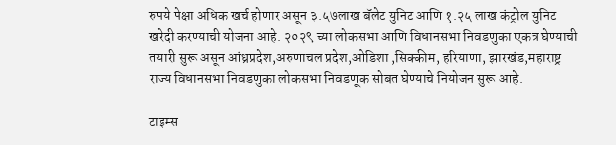रुपये पेक्षा अधिक खर्च होणार असून ३.५७लाख बॅलेट युनिट आणि १.२५ लाख कंट्रोल युनिट खरेदी करण्याची योजना आहे. २०२९ च्या लोकसभा आणि विधानसभा निवडणुका एकत्र घेण्याची तयारी सुरू असून आंध्रप्रदेश,अरुणाचल प्रदेश,ओडिशा ,सिक्कीम, हरियाणा, झारखंड,महाराष्ट्र राज्य विधानसभा निवडणुका लोकसभा निवडणूक सोबत घेण्याचे नियोजन सुरू आहे.

टाइम्स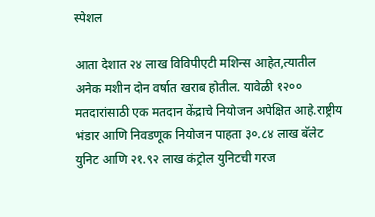स्पेशल

आता देशात २४ लाख विविपीएटी मशिन्स आहेत,त्यातील अनेक मशीन दोन वर्षात खराब होतील. यावेळी १२०० मतदारांसाठी एक मतदान केंद्राचे नियोजन अपेक्षित आहे.राष्ट्रीय भंडार आणि निवडणूक नियोजन पाहता ३०.८४ लाख बॅलेट युनिट आणि २१.९२ लाख कंट्रोल युनिटची गरज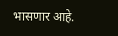भासणार आहे.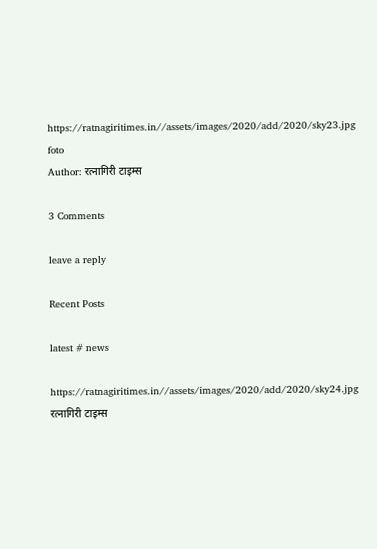https://ratnagiritimes.in//assets/images/2020/add/2020/sky23.jpg
foto
Author: रत्नागिरी टाइम्स

3 Comments

leave a reply

Recent Posts

latest # news

https://ratnagiritimes.in//assets/images/2020/add/2020/sky24.jpg
रत्नागिरी टाइम्स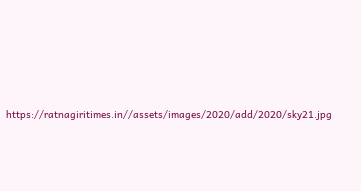https://ratnagiritimes.in//assets/images/2020/add/2020/sky21.jpg